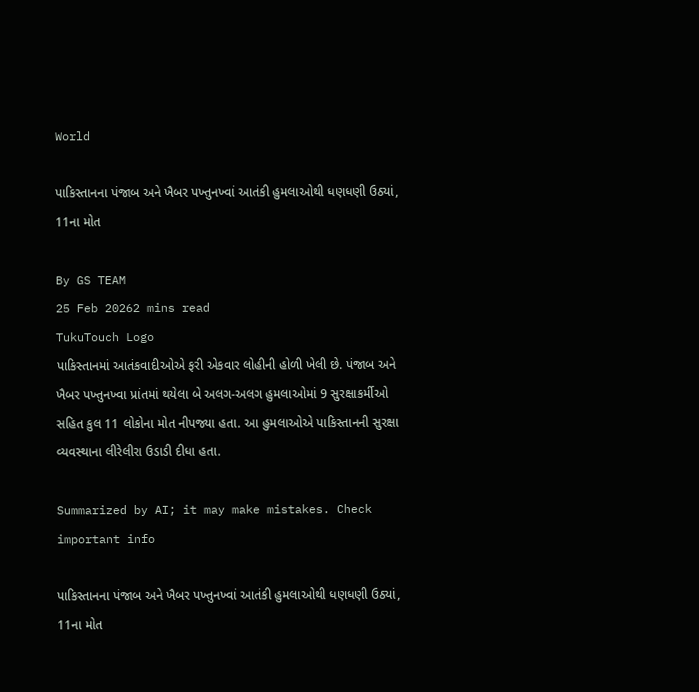World

પાકિસ્તાનના પંજાબ અને ખૈબર પખ્તુનખ્વાં આતંકી હુમલાઓથી ધણધણી ઉઠ્યાં, 11ના મોત

By GS TEAM
25 Feb 20262 mins read
TukuTouch Logo
પાકિસ્તાનમાં આતંકવાદીઓએ ફરી એકવાર લોહીની હોળી ખેલી છે. પંજાબ અને ખૈબર પખ્તુનખ્વા પ્રાંતમાં થયેલા બે અલગ-અલગ હુમલાઓમાં 9 સુરક્ષાકર્મીઓ સહિત કુલ 11 લોકોના મોત નીપજ્યા હતા. આ હુમલાઓએ પાકિસ્તાનની સુરક્ષા વ્યવસ્થાના લીરેલીરા ઉડાડી દીધા હતા.

Summarized by AI; it may make mistakes. Check important info

પાકિસ્તાનના પંજાબ અને ખૈબર પખ્તુનખ્વાં આતંકી હુમલાઓથી ધણધણી ઉઠ્યાં, 11ના મોત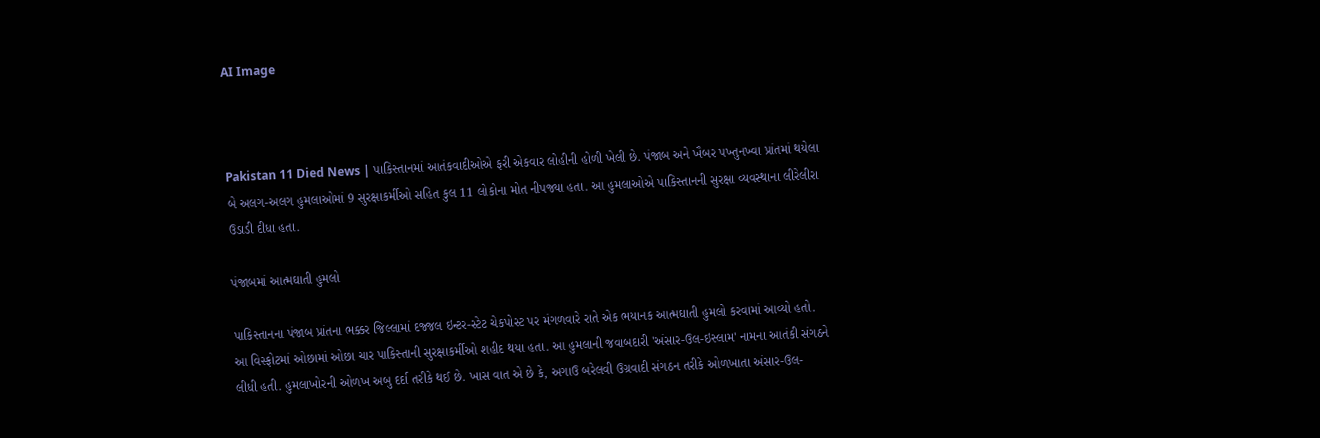AI Image



Pakistan 11 Died News | પાકિસ્તાનમાં આતંકવાદીઓએ ફરી એકવાર લોહીની હોળી ખેલી છે. પંજાબ અને ખૈબર પખ્તુનખ્વા પ્રાંતમાં થયેલા બે અલગ-અલગ હુમલાઓમાં 9 સુરક્ષાકર્મીઓ સહિત કુલ 11 લોકોના મોત નીપજ્યા હતા. આ હુમલાઓએ પાકિસ્તાનની સુરક્ષા વ્યવસ્થાના લીરેલીરા ઉડાડી દીધા હતા.

પંજાબમાં આત્મઘાતી હુમલો

પાકિસ્તાનના પંજાબ પ્રાંતના ભક્કર જિલ્લામાં દજ્જલ ઇન્ટર-સ્ટેટ ચેકપોસ્ટ પર મંગળવારે રાતે એક ભયાનક આત્મઘાતી હુમલો કરવામાં આવ્યો હતો. આ વિસ્ફોટમાં ઓછામાં ઓછા ચાર પાકિસ્તાની સુરક્ષાકર્મીઓ શહીદ થયા હતા. આ હુમલાની જવાબદારી 'અંસાર-ઉલ-ઇસ્લામ' નામના આતંકી સંગઠને લીધી હતી. હુમલાખોરની ઓળખ અબુ દર્દા તરીકે થઈ છે. ખાસ વાત એ છે કે, અગાઉ બરેલવી ઉગ્રવાદી સંગઠન તરીકે ઓળખાતા અંસાર-ઉલ-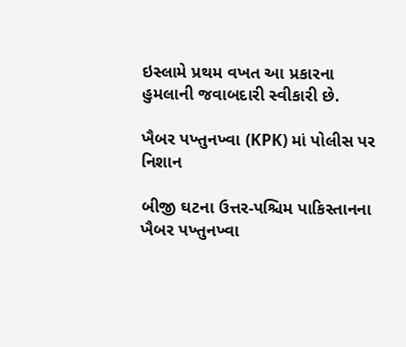ઇસ્લામે પ્રથમ વખત આ પ્રકારના હુમલાની જવાબદારી સ્વીકારી છે.

ખૈબર પખ્તુનખ્વા (KPK) માં પોલીસ પર નિશાન

બીજી ઘટના ઉત્તર-પશ્ચિમ પાકિસ્તાનના ખૈબર પખ્તુનખ્વા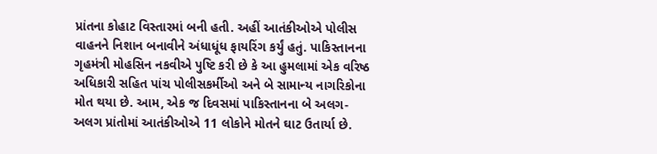પ્રાંતના કોહાટ વિસ્તારમાં બની હતી. અહીં આતંકીઓએ પોલીસ વાહનને નિશાન બનાવીને અંધાધૂંધ ફાયરિંગ કર્યું હતું. પાકિસ્તાનના ગૃહમંત્રી મોહસિન નકવીએ પુષ્ટિ કરી છે કે આ હુમલામાં એક વરિષ્ઠ અધિકારી સહિત પાંચ પોલીસકર્મીઓ અને બે સામાન્ય નાગરિકોના મોત થયા છે. આમ, એક જ દિવસમાં પાકિસ્તાનના બે અલગ-અલગ પ્રાંતોમાં આતંકીઓએ 11 લોકોને મોતને ઘાટ ઉતાર્યા છે.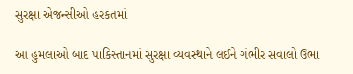સુરક્ષા એજન્સીઓ હરકતમાં

આ હુમલાઓ બાદ પાકિસ્તાનમાં સુરક્ષા વ્યવસ્થાને લઈને ગંભીર સવાલો ઉભા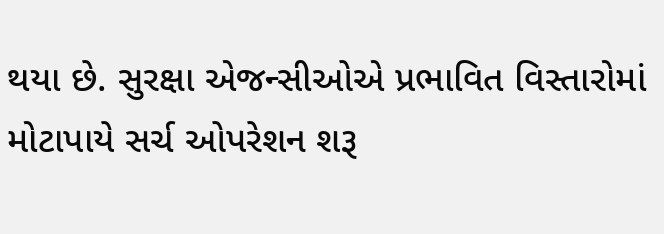થયા છે. સુરક્ષા એજન્સીઓએ પ્રભાવિત વિસ્તારોમાં મોટાપાયે સર્ચ ઓપરેશન શરૂ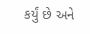કર્યું છે અને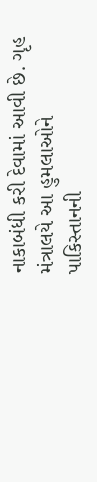નાકાબંધી કરી દેવામાં આવી છે. ગૃહ મંત્રાલયે આ હુમલાઓને પાકિસ્તાનની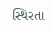સ્થિરતા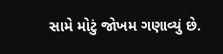સામે મોટું જોખમ ગણાવ્યું છે.